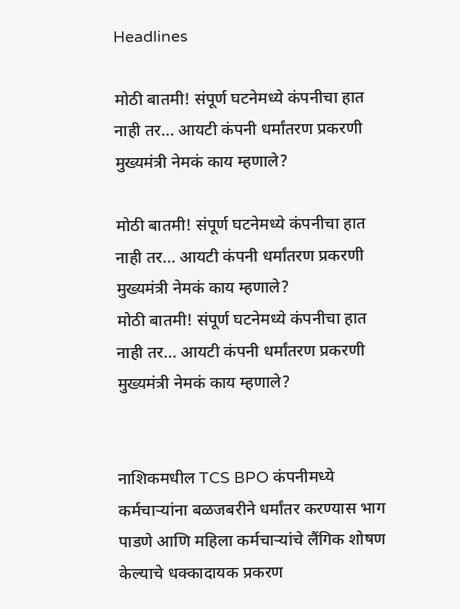Headlines

मोठी बातमी! संपूर्ण घटनेमध्ये कंपनीचा हात नाही तर… आयटी कंपनी धर्मांतरण प्रकरणी मुख्यमंत्री नेमकं काय म्हणाले?

मोठी बातमी! संपूर्ण घटनेमध्ये कंपनीचा हात नाही तर… आयटी कंपनी धर्मांतरण प्रकरणी मुख्यमंत्री नेमकं काय म्हणाले?
मोठी बातमी! संपूर्ण घटनेमध्ये कंपनीचा हात नाही तर… आयटी कंपनी धर्मांतरण प्रकरणी मुख्यमंत्री नेमकं काय म्हणाले?


नाशिकमधील TCS BPO कंपनीमध्ये कर्मचाऱ्यांना बळजबरीने धर्मांतर करण्यास भाग पाडणे आणि महिला कर्मचाऱ्यांचे लैंगिक शोषण केल्याचे धक्कादायक प्रकरण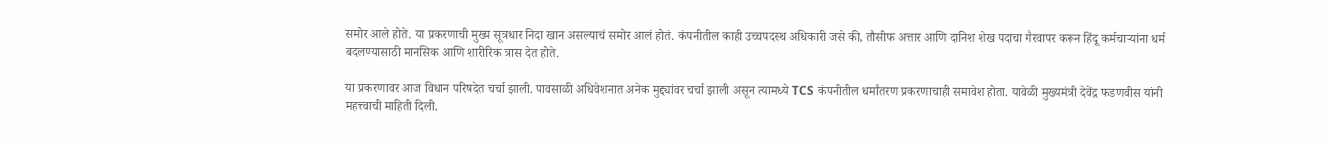समोर आले होते. या प्रकरणाची मुख्य सूत्रधार निदा खान असल्याचं समोर आलं होतं. कंपनीतील काही उच्चपदस्थ अधिकारी जसे की, तौसीफ अत्तार आणि दानिश शेख पदाचा गैरवापर करून हिंदू कर्मचाऱ्यांना धर्म बदलण्यासाठी मानसिक आणि शारीरिक त्रास देत होते.

या प्रकरणावर आज विधान परिषदेत चर्चा झाली. पावसाळी अधिवेशनात अनेक मुद्द्यांवर चर्चा झाली असून त्यामध्ये TCS कंपनीतील धर्मांतरण प्रकरणाचाही समावेश होता. यावेळी मुख्यमंत्री देवेंद्र फडणवीस यांनी महत्त्वाची माहिती दिली.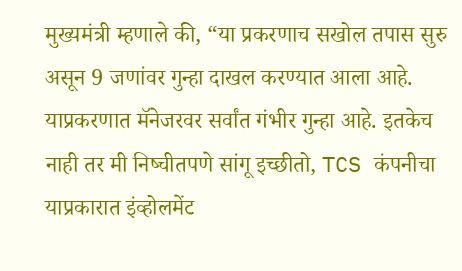मुख्यमंत्री म्हणाले की, “या प्रकरणाच सखोल तपास सुरु असून 9 जणांवर गुन्हा दाखल करण्यात आला आहे. याप्रकरणात मॅनेजरवर सर्वांत गंभीर गुन्हा आहे. इतकेच नाही तर मी निष्चीतपणे सांगू इच्छीतो, TCS कंपनीचा याप्रकारात इंव्होलमेंट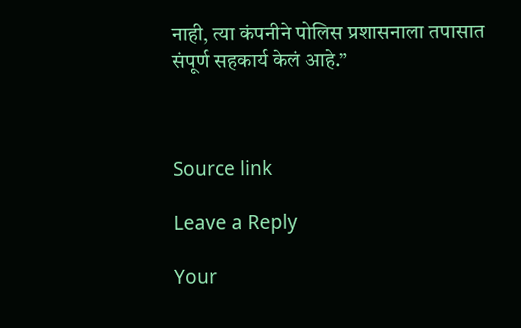नाही, त्या कंपनीने पोलिस प्रशासनाला तपासात संपूर्ण सहकार्य केलं आहे.”



Source link

Leave a Reply

Your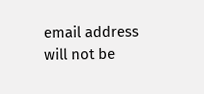email address will not be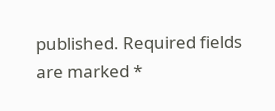published. Required fields are marked *